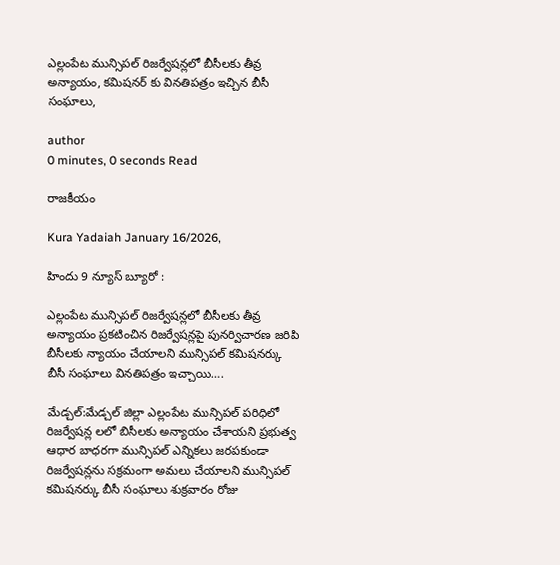ఎల్లంపేట మున్సిపల్ రిజర్వేషన్లలో బీసీలకు తీవ్ర అన్యాయం, కమిషనర్ కు వినతిపత్రం ఇచ్చిన బీసీ సంఘాలు,

author
0 minutes, 0 seconds Read

రాజకీయం

Kura Yadaiah January 16/2026,

హిందు 9 న్యూస్ బ్యూరో :

ఎల్లంపేట మున్సిపల్ రిజర్వేషన్లలో బీసీలకు తీవ్ర అన్యాయం ప్రకటించిన రిజర్వేషన్లపై పునర్విచారణ జరిపి బీసీలకు న్యాయం చేయాలని మున్సిపల్ కమిషనర్కు బీసీ సంఘాలు వినతిపత్రం ఇచ్చాయి….

మేడ్చల్:మేడ్చల్ జిల్లా ఎల్లంపేట మున్సిపల్ పరిధిలో రిజర్వేషన్ల లలో బిసీలకు అన్యాయం చేశాయని ప్రభుత్వ ఆధార బాధరగా మున్సిపల్ ఎన్నికలు జరపకుండా రిజర్వేషన్లను సక్రమంగా అమలు చేయాలని మున్సిపల్ కమిషనర్కు బీసీ సంఘాలు శుక్రవారం రోజు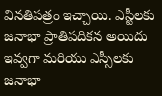వినతిపత్రం ఇచ్చాయి. ఎస్టీలకు జనాభా ప్రాతిపదికన అయిదు ఇవ్వగా మరియు ఎస్సీలకు జనాభా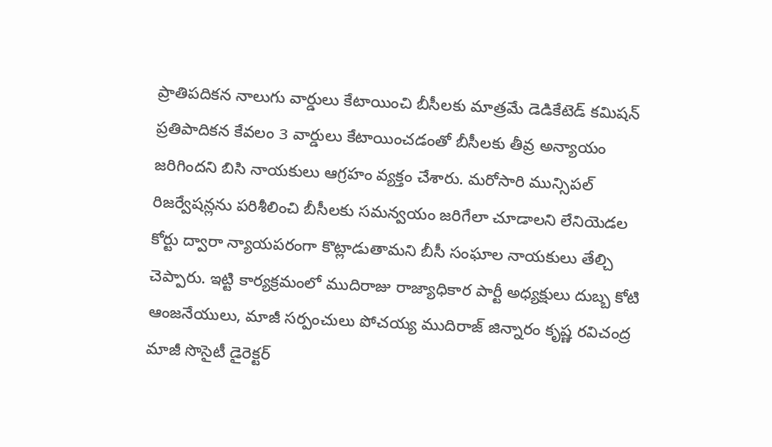ప్రాతిపదికన నాలుగు వార్డులు కేటాయించి బీసీలకు మాత్రమే డెడికేటెడ్ కమిషన్ ప్రతిపాదికన కేవలం 3 వార్డులు కేటాయించడంతో బీసీలకు తీవ్ర అన్యాయం జరిగిందని బిసి నాయకులు ఆగ్రహం వ్యక్తం చేశారు. మరోసారి మున్సిపల్ రిజర్వేషన్లను పరిశీలించి బీసీలకు సమన్వయం జరిగేలా చూడాలని లేనియెడల కోర్టు ద్వారా న్యాయపరంగా కొట్లాడుతామని బీసీ సంఘాల నాయకులు తేల్చి చెప్పారు. ఇట్టి కార్యక్రమంలో ముదిరాజు రాజ్యాధికార పార్టీ అధ్యక్షులు దుబ్బ కోటి ఆంజనేయులు, మాజీ సర్పంచులు పోచయ్య ముదిరాజ్ జిన్నారం కృష్ణ రవిచంద్ర మాజీ సొసైటీ డైరెక్టర్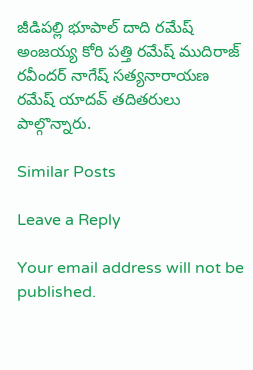జీడిపల్లి భూపాల్ దాది రమేష్ అంజయ్య కోరి పత్తి రమేష్ ముదిరాజ్ రవీందర్ నాగేష్ సత్యనారాయణ రమేష్ యాదవ్ తదితరులు పాల్గొన్నారు.

Similar Posts

Leave a Reply

Your email address will not be published.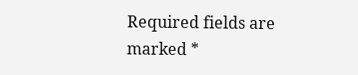Required fields are marked *